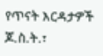የጥናት እርዳታዎች
ጆ.ስ.ት.፣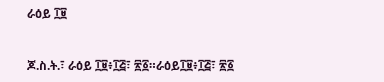ራዕይ ፲፱


ጆ.ስ.ት.፣ ራዕይ ፲፱፥፲፭፣ ፳፩።ራዕይ፲፱፥፲፭፣ ፳፩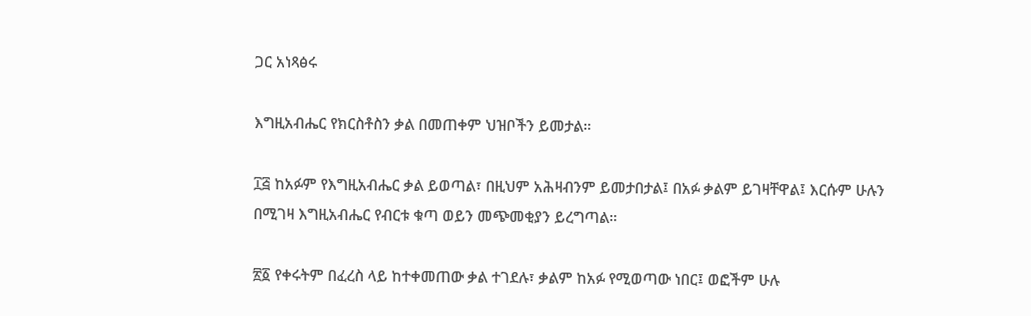ጋር አነጻፅሩ

እግዚአብሔር የክርስቶስን ቃል በመጠቀም ህዝቦችን ይመታል።

፲፭ ከአፉም የእግዚአብሔር ቃል ይወጣል፣ በዚህም አሕዛብንም ይመታበታል፤ በአፉ ቃልም ይገዛቸዋል፤ እርሱም ሁሉን በሚገዛ እግዚአብሔር የብርቱ ቁጣ ወይን መጭመቂያን ይረግጣል።

፳፩ የቀሩትም በፈረስ ላይ ከተቀመጠው ቃል ተገደሉ፣ ቃልም ከአፉ የሚወጣው ነበር፤ ወፎችም ሁሉ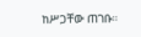ከሥጋቸው ጠገቡ።